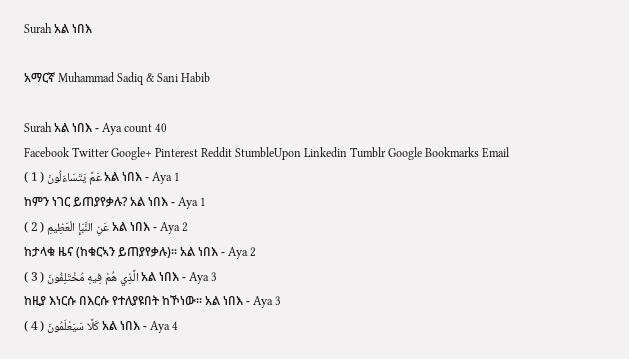Surah አል ነበእ

አማርኛ Muhammad Sadiq & Sani Habib

Surah አል ነበእ - Aya count 40
Facebook Twitter Google+ Pinterest Reddit StumbleUpon Linkedin Tumblr Google Bookmarks Email
عَمَّ يَتَسَاءَلُونَ ( 1 ) አል ነበእ - Aya 1
ከምን ነገር ይጠያየቃሉ? አል ነበእ - Aya 1
عَنِ النَّبَإِ الْعَظِيمِ ( 2 ) አል ነበእ - Aya 2
ከታላቁ ዜና (ከቁርኣን ይጠያየቃሉ)፡፡ አል ነበእ - Aya 2
الَّذِي هُمْ فِيهِ مُخْتَلِفُونَ ( 3 ) አል ነበእ - Aya 3
ከዚያ እነርሱ በእርሱ የተለያዩበት ከኾነው፡፡ አል ነበእ - Aya 3
كَلَّا سَيَعْلَمُونَ ( 4 ) አል ነበእ - Aya 4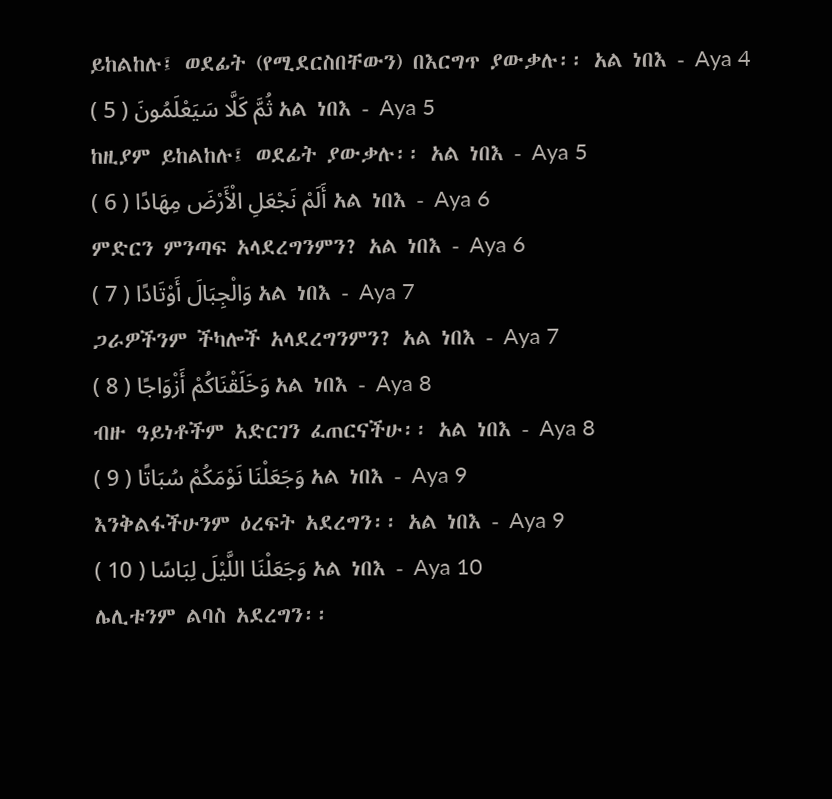ይከልከሉ፤ ወደፊት (የሚደርስበቸውን) በእርግጥ ያውቃሉ፡፡ አል ነበእ - Aya 4
ثُمَّ كَلَّا سَيَعْلَمُونَ ( 5 ) አል ነበእ - Aya 5
ከዚያም ይከልከሉ፤ ወደፊት ያውቃሉ፡፡ አል ነበእ - Aya 5
أَلَمْ نَجْعَلِ الْأَرْضَ مِهَادًا ( 6 ) አል ነበእ - Aya 6
ምድርን ምንጣፍ አላደረግንምን? አል ነበእ - Aya 6
وَالْجِبَالَ أَوْتَادًا ( 7 ) አል ነበእ - Aya 7
ጋራዎችንም ችካሎች አላደረግንምን? አል ነበእ - Aya 7
وَخَلَقْنَاكُمْ أَزْوَاجًا ( 8 ) አል ነበእ - Aya 8
ብዙ ዓይነቶችም አድርገን ፈጠርናችሁ፡፡ አል ነበእ - Aya 8
وَجَعَلْنَا نَوْمَكُمْ سُبَاتًا ( 9 ) አል ነበእ - Aya 9
እንቅልፋችሁንም ዕረፍት አደረግን፡፡ አል ነበእ - Aya 9
وَجَعَلْنَا اللَّيْلَ لِبَاسًا ( 10 ) አል ነበእ - Aya 10
ሌሊቱንም ልባስ አደረግን፡፡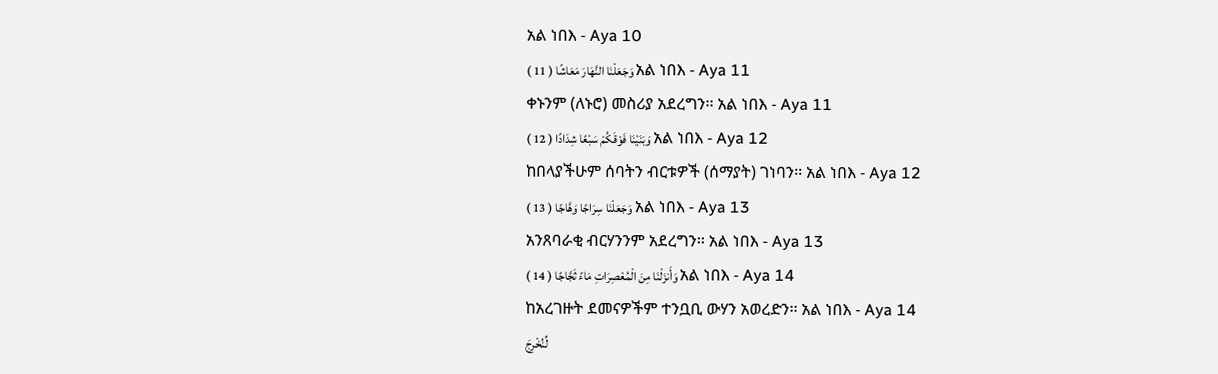አል ነበእ - Aya 10
وَجَعَلْنَا النَّهَارَ مَعَاشًا ( 11 ) አል ነበእ - Aya 11
ቀኑንም (ለኑሮ) መስሪያ አደረግን፡፡ አል ነበእ - Aya 11
وَبَنَيْنَا فَوْقَكُمْ سَبْعًا شِدَادًا ( 12 ) አል ነበእ - Aya 12
ከበላያችሁም ሰባትን ብርቱዎች (ሰማያት) ገነባን፡፡ አል ነበእ - Aya 12
وَجَعَلْنَا سِرَاجًا وَهَّاجًا ( 13 ) አል ነበእ - Aya 13
አንጸባራቂ ብርሃንንም አደረግን፡፡ አል ነበእ - Aya 13
وَأَنزَلْنَا مِنَ الْمُعْصِرَاتِ مَاءً ثَجَّاجًا ( 14 ) አል ነበእ - Aya 14
ከአረገዙት ደመናዎችም ተንቧቢ ውሃን አወረድን፡፡ አል ነበእ - Aya 14
لِّنُخْرِجَ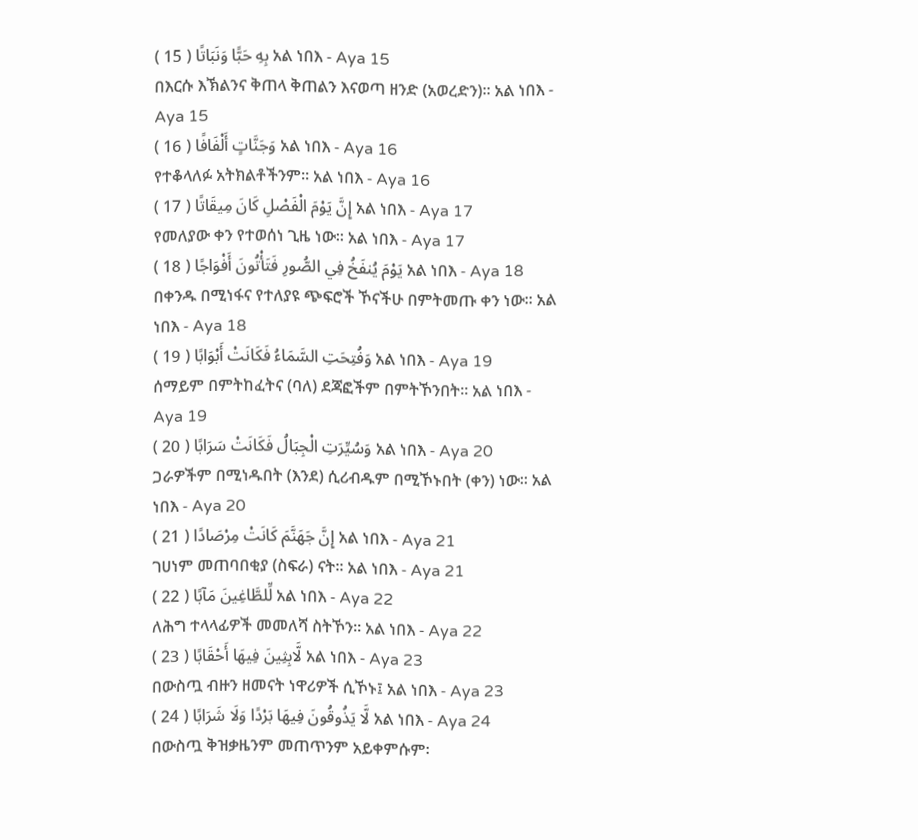بِهِ حَبًّا وَنَبَاتًا ( 15 ) አል ነበእ - Aya 15
በእርሱ እኽልንና ቅጠላ ቅጠልን እናወጣ ዘንድ (አወረድን)፡፡ አል ነበእ - Aya 15
وَجَنَّاتٍ أَلْفَافًا ( 16 ) አል ነበእ - Aya 16
የተቆላለፉ አትክልቶችንም፡፡ አል ነበእ - Aya 16
إِنَّ يَوْمَ الْفَصْلِ كَانَ مِيقَاتًا ( 17 ) አል ነበእ - Aya 17
የመለያው ቀን የተወሰነ ጊዜ ነው፡፡ አል ነበእ - Aya 17
يَوْمَ يُنفَخُ فِي الصُّورِ فَتَأْتُونَ أَفْوَاجًا ( 18 ) አል ነበእ - Aya 18
በቀንዱ በሚነፋና የተለያዩ ጭፍሮች ኾናችሁ በምትመጡ ቀን ነው፡፡ አል ነበእ - Aya 18
وَفُتِحَتِ السَّمَاءُ فَكَانَتْ أَبْوَابًا ( 19 ) አል ነበእ - Aya 19
ሰማይም በምትከፈትና (ባለ) ደጃፎችም በምትኾንበት፡፡ አል ነበእ - Aya 19
وَسُيِّرَتِ الْجِبَالُ فَكَانَتْ سَرَابًا ( 20 ) አል ነበእ - Aya 20
ጋራዎችም በሚነዱበት (እንደ) ሲሪብዱም በሚኾኑበት (ቀን) ነው፡፡ አል ነበእ - Aya 20
إِنَّ جَهَنَّمَ كَانَتْ مِرْصَادًا ( 21 ) አል ነበእ - Aya 21
ገሀነም መጠባበቂያ (ስፍራ) ናት፡፡ አል ነበእ - Aya 21
لِّلطَّاغِينَ مَآبًا ( 22 ) አል ነበእ - Aya 22
ለሕግ ተላላፊዎች መመለሻ ስትኾን፡፡ አል ነበእ - Aya 22
لَّابِثِينَ فِيهَا أَحْقَابًا ( 23 ) አል ነበእ - Aya 23
በውስጧ ብዙን ዘመናት ነዋሪዎች ሲኾኑ፤ አል ነበእ - Aya 23
لَّا يَذُوقُونَ فِيهَا بَرْدًا وَلَا شَرَابًا ( 24 ) አል ነበእ - Aya 24
በውስጧ ቅዝቃዜንም መጠጥንም አይቀምሱም፡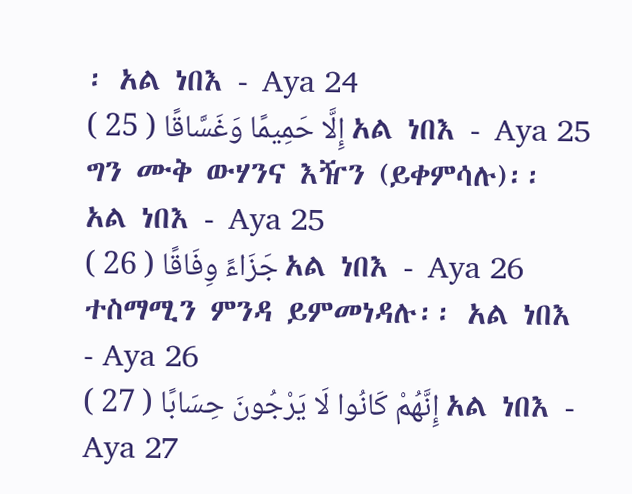፡ አል ነበእ - Aya 24
إِلَّا حَمِيمًا وَغَسَّاقًا ( 25 ) አል ነበእ - Aya 25
ግን ሙቅ ውሃንና እዥን (ይቀምሳሉ)፡፡ አል ነበእ - Aya 25
جَزَاءً وِفَاقًا ( 26 ) አል ነበእ - Aya 26
ተስማሚን ምንዳ ይምመነዳሉ፡፡ አል ነበእ - Aya 26
إِنَّهُمْ كَانُوا لَا يَرْجُونَ حِسَابًا ( 27 ) አል ነበእ - Aya 27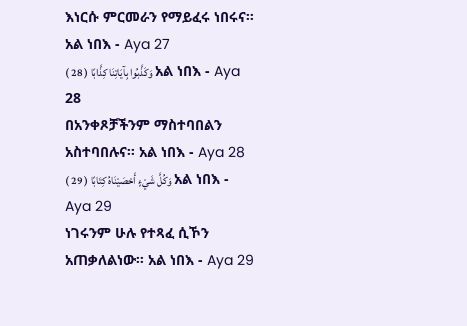እነርሱ ምርመራን የማይፈሩ ነበሩና፡፡ አል ነበእ - Aya 27
وَكَذَّبُوا بِآيَاتِنَا كِذَّابًا ( 28 ) አል ነበእ - Aya 28
በአንቀጾቻችንም ማስተባበልን አስተባበሉና፡፡ አል ነበእ - Aya 28
وَكُلَّ شَيْءٍ أَحْصَيْنَاهُ كِتَابًا ( 29 ) አል ነበእ - Aya 29
ነገሩንም ሁሉ የተጻፈ ሲኾን አጠቃለልነው፡፡ አል ነበእ - Aya 29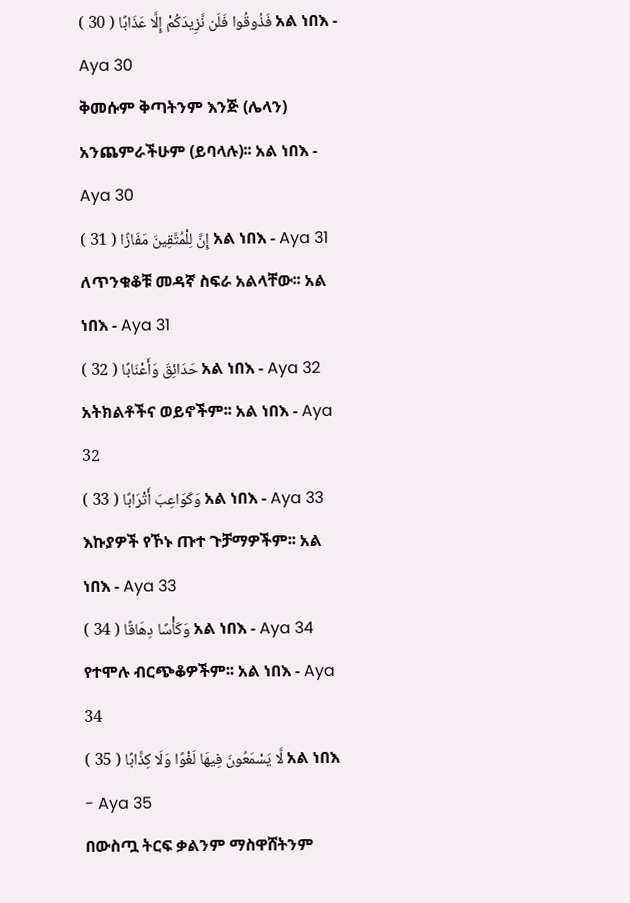فَذُوقُوا فَلَن نَّزِيدَكُمْ إِلَّا عَذَابًا ( 30 ) አል ነበእ - Aya 30
ቅመሱም ቅጣትንም እንጅ (ሌላን) አንጨምራችሁም (ይባላሉ)፡፡ አል ነበእ - Aya 30
إِنَّ لِلْمُتَّقِينَ مَفَازًا ( 31 ) አል ነበእ - Aya 31
ለጥንቁቆቹ መዳኛ ስፍራ አልላቸው፡፡ አል ነበእ - Aya 31
حَدَائِقَ وَأَعْنَابًا ( 32 ) አል ነበእ - Aya 32
አትክልቶችና ወይኖችም፡፡ አል ነበእ - Aya 32
وَكَوَاعِبَ أَتْرَابًا ( 33 ) አል ነበእ - Aya 33
እኩያዎች የኾኑ ጡተ ጉቻማዎችም፡፡ አል ነበእ - Aya 33
وَكَأْسًا دِهَاقًا ( 34 ) አል ነበእ - Aya 34
የተሞሉ ብርጭቆዎችም፡፡ አል ነበእ - Aya 34
لَّا يَسْمَعُونَ فِيهَا لَغْوًا وَلَا كِذَّابًا ( 35 ) አል ነበእ - Aya 35
በውስጧ ትርፍ ቃልንም ማስዋሸትንም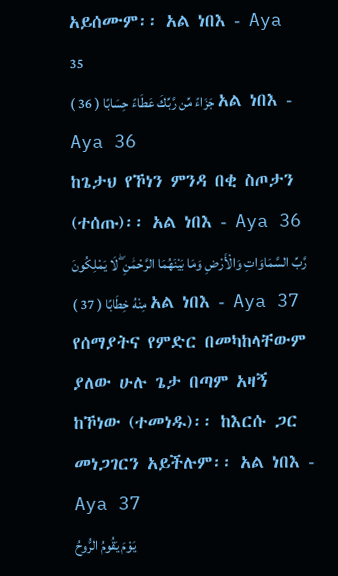አይሰሙም፡፡ አል ነበእ - Aya 35
جَزَاءً مِّن رَّبِّكَ عَطَاءً حِسَابًا ( 36 ) አል ነበእ - Aya 36
ከጌታህ የኾነን ምንዳ በቂ ስጦታን (ተሰጡ)፡፡ አል ነበእ - Aya 36
رَّبِّ السَّمَاوَاتِ وَالْأَرْضِ وَمَا بَيْنَهُمَا الرَّحْمَٰنِ ۖ لَا يَمْلِكُونَ مِنْهُ خِطَابًا ( 37 ) አል ነበእ - Aya 37
የሰማያትና የምድር በመካከላቸውም ያለው ሁሉ ጌታ በጣም አዛኝ ከኾነው (ተመነዱ)፡፡ ከእርሱ ጋር መነጋገርን አይችሉም፡፡ አል ነበእ - Aya 37
يَوْمَ يَقُومُ الرُّوحُ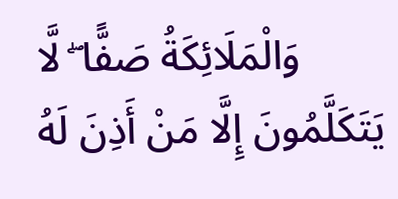وَالْمَلَائِكَةُ صَفًّا ۖ لَّا يَتَكَلَّمُونَ إِلَّا مَنْ أَذِنَ لَهُ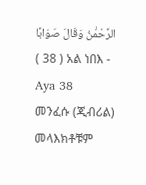الرَّحْمَٰنُ وَقَالَ صَوَابًا ( 38 ) አል ነበእ - Aya 38
መንፈሱ (ጂብሪል) መላእክቶቹም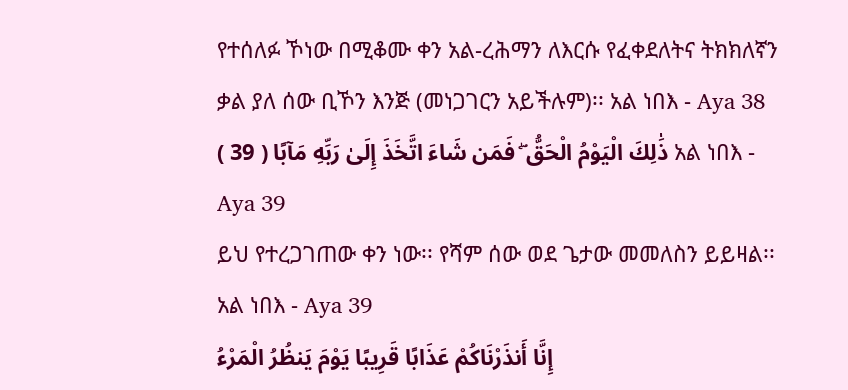የተሰለፉ ኾነው በሚቆሙ ቀን አል-ረሕማን ለእርሱ የፈቀደለትና ትክክለኛን ቃል ያለ ሰው ቢኾን እንጅ (መነጋገርን አይችሉም)፡፡ አል ነበእ - Aya 38
ذَٰلِكَ الْيَوْمُ الْحَقُّ ۖ فَمَن شَاءَ اتَّخَذَ إِلَىٰ رَبِّهِ مَآبًا ( 39 ) አል ነበእ - Aya 39
ይህ የተረጋገጠው ቀን ነው፡፡ የሻም ሰው ወደ ጌታው መመለስን ይይዛል፡፡ አል ነበእ - Aya 39
إِنَّا أَنذَرْنَاكُمْ عَذَابًا قَرِيبًا يَوْمَ يَنظُرُ الْمَرْءُ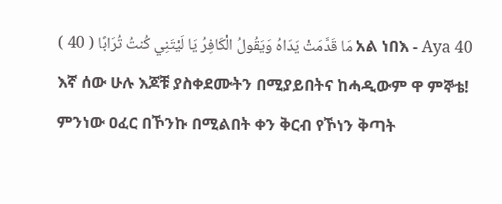مَا قَدَّمَتْ يَدَاهُ وَيَقُولُ الْكَافِرُ يَا لَيْتَنِي كُنتُ تُرَابًا ( 40 ) አል ነበእ - Aya 40
እኛ ሰው ሁሉ እጆቹ ያስቀደሙትን በሚያይበትና ከሓዲውም ዋ ምኞቴ! ምንነው ዐፈር በኾንኩ በሚልበት ቀን ቅርብ የኾነን ቅጣት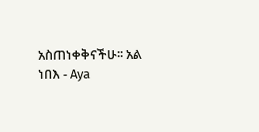አስጠነቀቅናችሁ፡፡ አል ነበእ - Aya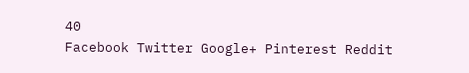40
Facebook Twitter Google+ Pinterest Reddit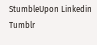StumbleUpon Linkedin Tumblr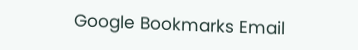Google Bookmarks Email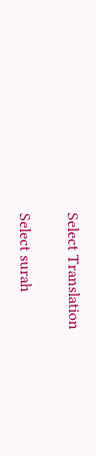Select Translation

Select surah